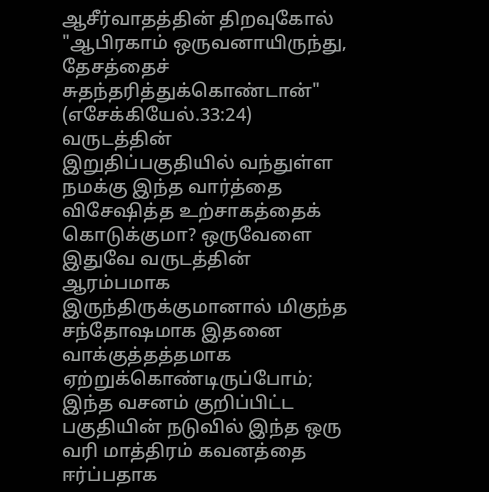ஆசீர்வாதத்தின் திறவுகோல்
"ஆபிரகாம் ஒருவனாயிருந்து, தேசத்தைச் சுதந்தரித்துக்கொண்டான்" (எசேக்கியேல்.33:24)
வருடத்தின் இறுதிப்பகுதியில் வந்துள்ள நமக்கு இந்த வார்த்தை விசேஷித்த உற்சாகத்தைக் கொடுக்குமா? ஒருவேளை இதுவே வருடத்தின் ஆரம்பமாக இருந்திருக்குமானால் மிகுந்த சந்தோஷமாக இதனை வாக்குத்தத்தமாக ஏற்றுக்கொண்டிருப்போம்; இந்த வசனம் குறிப்பிட்ட பகுதியின் நடுவில் இந்த ஒரு வரி மாத்திரம் கவனத்தை ஈர்ப்பதாக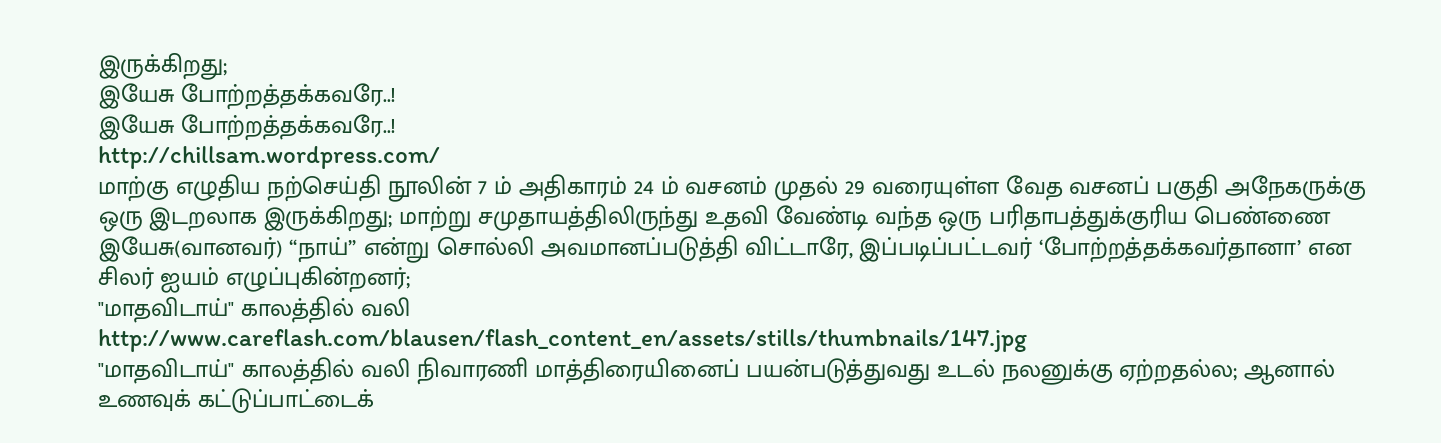இருக்கிறது;
இயேசு போற்றத்தக்கவரே..!
இயேசு போற்றத்தக்கவரே..!
http://chillsam.wordpress.com/
மாற்கு எழுதிய நற்செய்தி நூலின் 7 ம் அதிகாரம் 24 ம் வசனம் முதல் 29 வரையுள்ள வேத வசனப் பகுதி அநேகருக்கு ஒரு இடறலாக இருக்கிறது; மாற்று சமுதாயத்திலிருந்து உதவி வேண்டி வந்த ஒரு பரிதாபத்துக்குரிய பெண்ணை இயேசு(வானவர்) “நாய்” என்று சொல்லி அவமானப்படுத்தி விட்டாரே, இப்படிப்பட்டவர் ‘போற்றத்தக்கவர்தானா’ என சிலர் ஐயம் எழுப்புகின்றனர்;
"மாதவிடாய்" காலத்தில் வலி
http://www.careflash.com/blausen/flash_content_en/assets/stills/thumbnails/147.jpg
"மாதவிடாய்" காலத்தில் வலி நிவாரணி மாத்திரையினைப் பயன்படுத்துவது உடல் நலனுக்கு ஏற்றதல்ல; ஆனால் உணவுக் கட்டுப்பாட்டைக்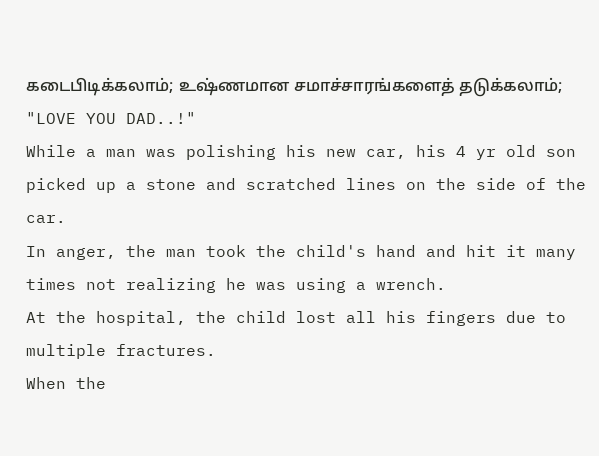கடைபிடிக்கலாம்; உஷ்ணமான சமாச்சாரங்களைத் தடுக்கலாம்;
"LOVE YOU DAD..!"
While a man was polishing his new car, his 4 yr old son picked up a stone and scratched lines on the side of the car.
In anger, the man took the child's hand and hit it many times not realizing he was using a wrench.
At the hospital, the child lost all his fingers due to multiple fractures.
When the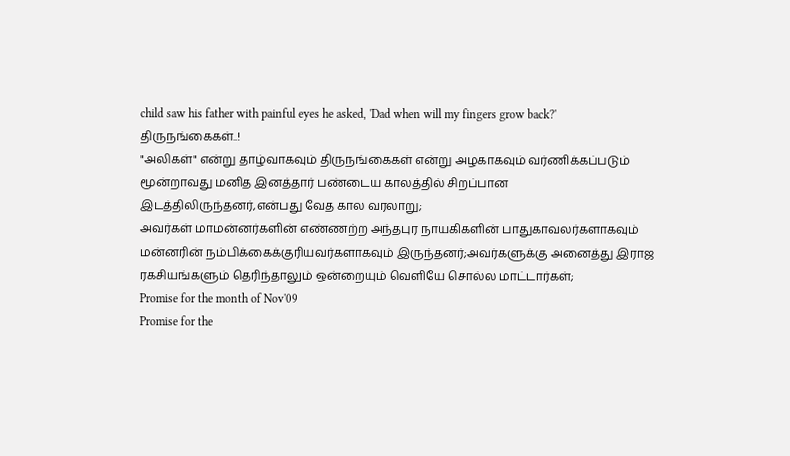child saw his father with painful eyes he asked, 'Dad when will my fingers grow back?'
திருநங்கைகள்..!
"அலிகள்" என்று தாழ்வாகவும் திருநங்கைகள் என்று அழகாகவும் வர்ணிக்கப்படும் மூன்றாவது மனித இனத்தார் பண்டைய காலத்தில் சிறப்பான இடத்திலிருந்தனர்,என்பது வேத கால வரலாறு;
அவர்கள் மாமன்னர்களின் எண்ணற்ற அந்தபுர நாயகிகளின் பாதுகாவலர்களாகவும் மன்னரின் நம்பிக்கைக்குரியவர்களாகவும் இருந்தனர்;அவர்களுக்கு அனைத்து இராஜ ரகசியங்களும் தெரிந்தாலும் ஒன்றையும் வெளியே சொல்ல மாட்டார்கள்;
Promise for the month of Nov'09
Promise for the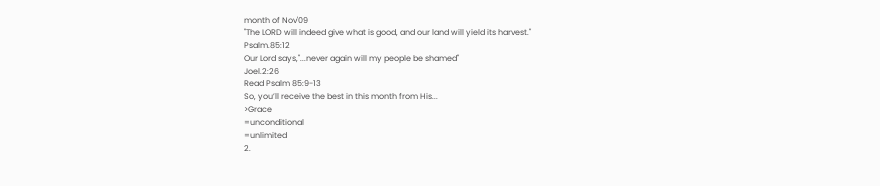month of Nov'09
"The LORD will indeed give what is good, and our land will yield its harvest."
Psalm.85:12
Our Lord says,"...never again will my people be shamed"
Joel.2:26
Read Psalm 85:9-13
So, you’ll receive the best in this month from His...
>Grace
=unconditional
=unlimited
2.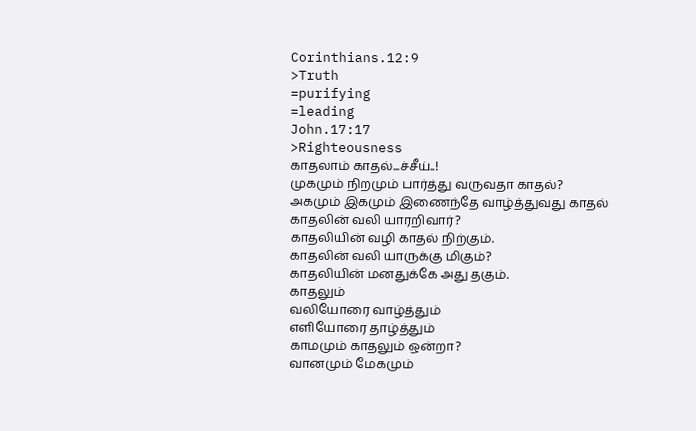Corinthians.12:9
>Truth
=purifying
=leading
John.17:17
>Righteousness
காதலாம் காதல்...ச்சீய்..!
முகமும் நிறமும் பார்த்து வருவதா காதல்?
அகமும் இகமும் இணைந்தே வாழ்த்துவது காதல்
காதலின் வலி யாரறிவார்?
காதலியின் வழி காதல் நிற்கும்.
காதலின் வலி யாருக்கு மிகும்?
காதலியின் மனதுக்கே அது தகும்.
காதலும்
வலியோரை வாழ்த்தும்
எளியோரை தாழ்த்தும்
காமமும் காதலும் ஒன்றா?
வானமும் மேகமும்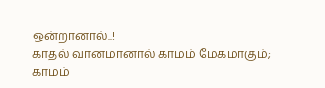ஒன்றானால்..!
காதல் வானமானால் காமம் மேகமாகும்;
காமம்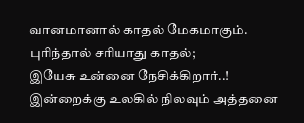வானமானால் காதல் மேகமாகும்.
புரிந்தால் சரியாது காதல்;
இயேசு உன்னை நேசிக்கிறார்..!
இன்றைக்கு உலகில் நிலவும் அத்தனை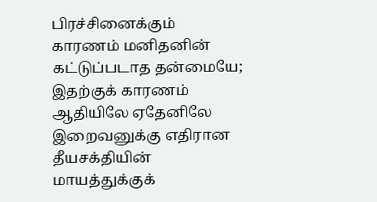பிரச்சினைக்கும் காரணம் மனிதனின் கட்டுப்படாத தன்மையே;
இதற்குக் காரணம் ஆதியிலே ஏதேனிலே இறைவனுக்கு எதிரான தீயசக்தியின் மாயத்துக்குக்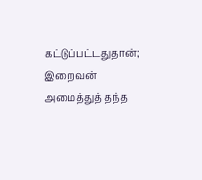கட்டுப்பட்டதுதான்;
இறைவன் அமைத்துத் தந்த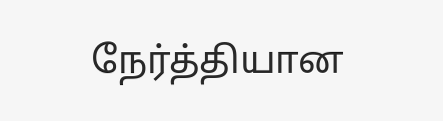நேர்த்தியான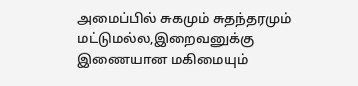அமைப்பில் சுகமும் சுதந்தரமும் மட்டுமல்ல,இறைவனுக்கு இணையான மகிமையும்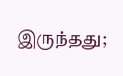இருந்தது;